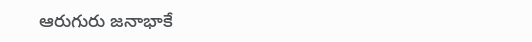ఆరుగురు జనాభాకే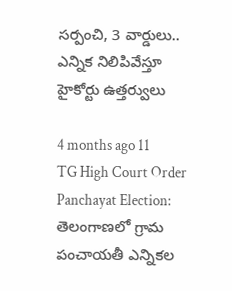సర్పంచి, 3 వార్డులు.. ఎన్నిక నిలిపివేస్తూ హైకోర్టు ఉత్తర్వులు

4 months ago 11
TG High Court Order Panchayat Election: తెలంగాణలో గ్రామ పంచాయతీ ఎన్నికల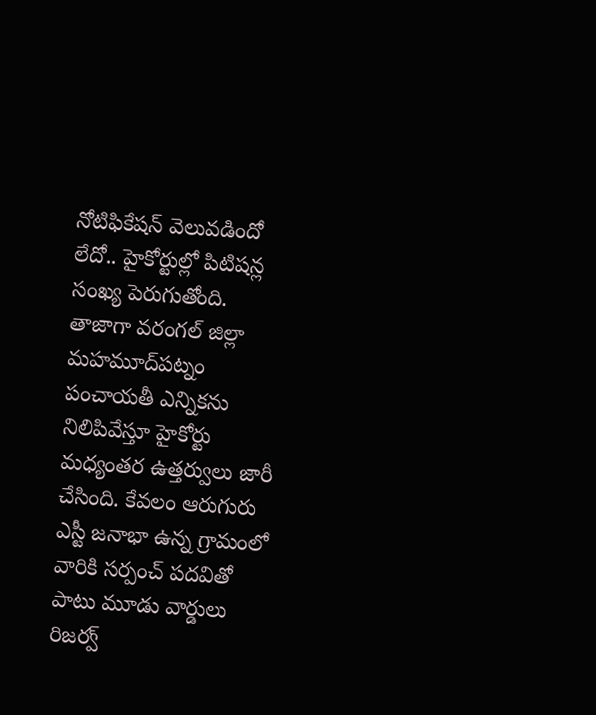నోటిఫికేషన్ వెలువడిందో లేదో.. హైకోర్టుల్లో పిటిషన్ల సంఖ్య పెరుగుతోంది. తాజాగా వరంగల్ జిల్లా మహమూద్‌పట్నం పంచాయతీ ఎన్నికను నిలిపివేస్తూ హైకోర్టు మధ్యంతర ఉత్తర్వులు జారీ చేసింది. కేవలం ఆరుగురు ఎస్టీ జనాభా ఉన్న గ్రామంలో వారికి సర్పంచ్ పదవితో పాటు మూడు వార్డులు రిజర్వ్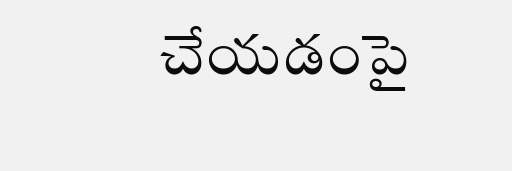చేయడంపై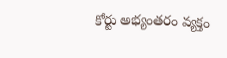కోర్టు అభ్యంతరం వ్యక్తం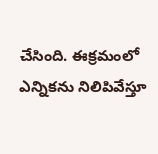చేసింది. ఈక్రమంలో ఎన్నికను నిలిపివేస్తూ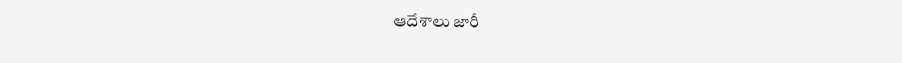ఆదేశాలు జారీ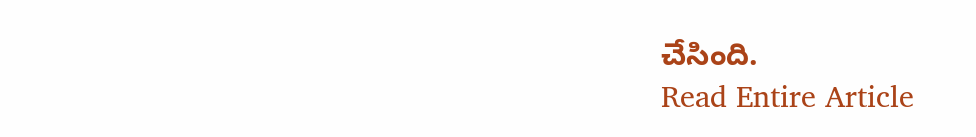చేసింది.
Read Entire Article